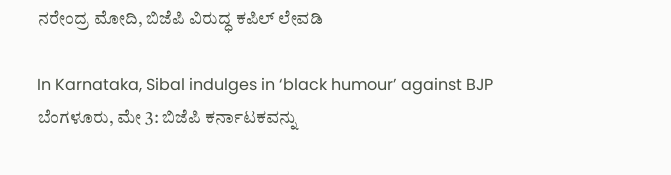ನರೇಂದ್ರ ಮೋದಿ, ಬಿಜೆಪಿ ವಿರುದ್ಧ ಕಪಿಲ್ ಲೇವಡಿ

In Karnataka, Sibal indulges in ‘black humour’ against BJP
ಬೆಂಗಳೂರು, ಮೇ 3: ಬಿಜೆಪಿ ಕರ್ನಾಟಕವನ್ನು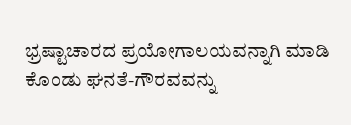ಭ್ರಷ್ಟಾಚಾರದ ಪ್ರಯೋಗಾಲಯವನ್ನಾಗಿ ಮಾಡಿ ಕೊಂಡು ಘನತೆ-ಗೌರವವನ್ನು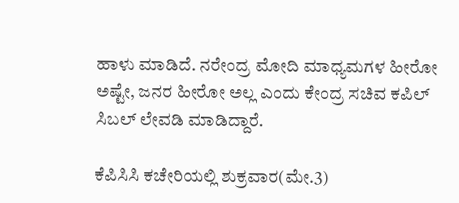ಹಾಳು ಮಾಡಿದೆ. ನರೇಂದ್ರ ಮೋದಿ ಮಾಧ್ಯಮಗಳ ಹೀರೋ ಅಷ್ಟೇ, ಜನರ ಹೀರೋ ಅಲ್ಲ ಎಂದು ಕೇಂದ್ರ ಸಚಿವ ಕಪಿಲ್ ಸಿಬಲ್ ಲೇವಡಿ ಮಾಡಿದ್ದಾರೆ.

ಕೆಪಿಸಿಸಿ ಕಚೇರಿಯಲ್ಲಿ ಶುಕ್ರವಾರ(ಮೇ.3)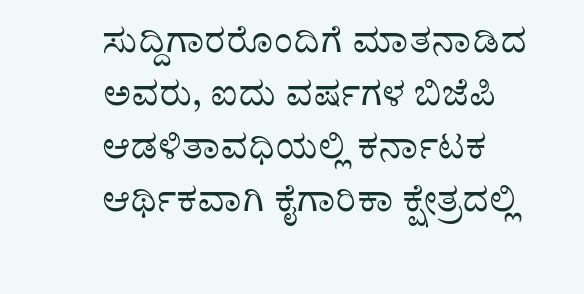ಸುದ್ದಿಗಾರರೊಂದಿಗೆ ಮಾತನಾಡಿದ ಅವರು, ಐದು ವರ್ಷಗಳ ಬಿಜೆಪಿ ಆಡಳಿತಾವಧಿಯಲ್ಲಿ ಕರ್ನಾಟಕ ಆರ್ಥಿಕವಾಗಿ ಕೈಗಾರಿಕಾ ಕ್ಷೇತ್ರದಲ್ಲಿ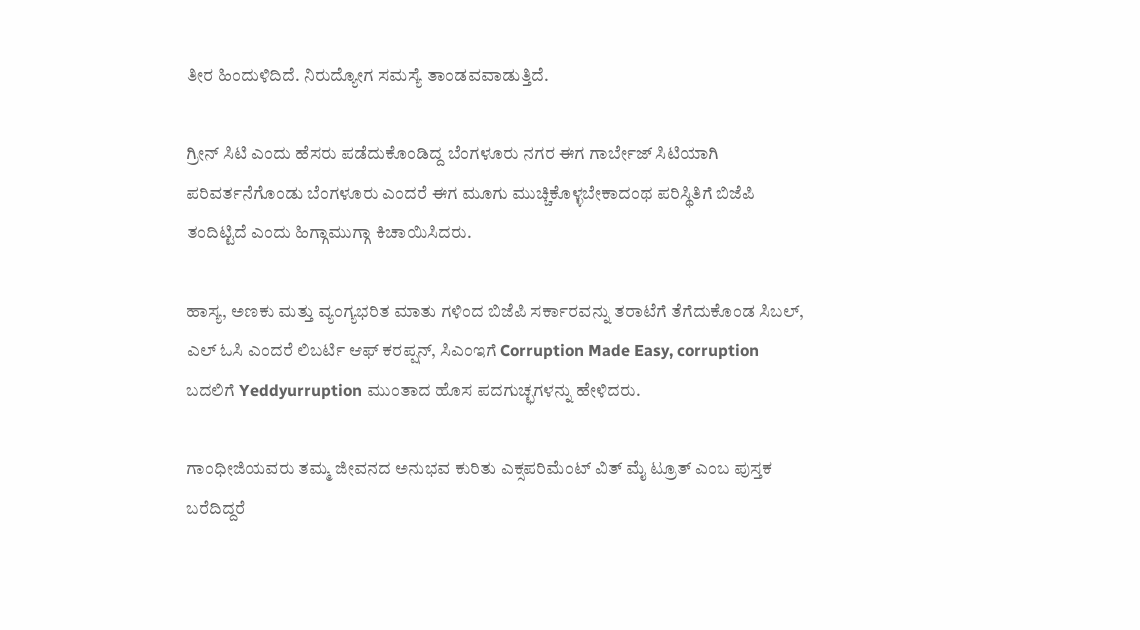ತೀರ ಹಿಂದುಳಿದಿದೆ. ನಿರುದ್ಯೋಗ ಸಮಸ್ಯೆ ತಾಂಡವವಾಡುತ್ತಿದೆ.

ಗ್ರೀನ್ ಸಿಟಿ ಎಂದು ಹೆಸರು ಪಡೆದುಕೊಂಡಿದ್ದ ಬೆಂಗಳೂರು ನಗರ ಈಗ ಗಾರ್ಬೇಜ್ ಸಿಟಿಯಾಗಿ ಪರಿವರ್ತನೆಗೊಂಡು ಬೆಂಗಳೂರು ಎಂದರೆ ಈಗ ಮೂಗು ಮುಚ್ಚಿಕೊಳ್ಳಬೇಕಾದಂಥ ಪರಿಸ್ಥಿತಿಗೆ ಬಿಜೆಪಿ ತಂದಿಟ್ಟಿದೆ ಎಂದು ಹಿಗ್ಗಾಮುಗ್ಗಾ ಕಿಚಾಯಿಸಿದರು.

ಹಾಸ್ಯ, ಅಣಕು ಮತ್ತು ವ್ಯಂಗ್ಯಭರಿತ ಮಾತು ಗಳಿಂದ ಬಿಜೆಪಿ ಸರ್ಕಾರವನ್ನು ತರಾಟೆಗೆ ತೆಗೆದುಕೊಂಡ ಸಿಬಲ್, ಎಲ್ ಓಸಿ ಎಂದರೆ ಲಿಬರ್ಟಿ ಆಫ್ ಕರಪ್ಷನ್, ಸಿಎಂಇಗೆ Corruption Made Easy, corruption ಬದಲಿಗೆ Yeddyurruption ಮುಂತಾದ ಹೊಸ ಪದಗುಚ್ಛಗಳನ್ನು ಹೇಳಿದರು.

ಗಾಂಧೀಜಿಯವರು ತಮ್ಮ ಜೀವನದ ಅನುಭವ ಕುರಿತು ಎಕ್ಸಪರಿಮೆಂಟ್ ವಿತ್ ಮೈ ಟ್ರೂತ್ ಎಂಬ ಪುಸ್ತಕ ಬರೆದಿದ್ದರೆ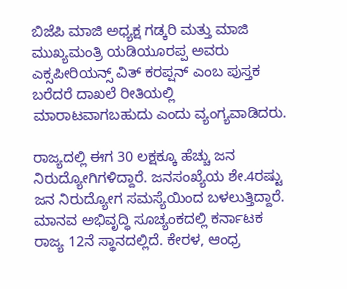ಬಿಜೆಪಿ ಮಾಜಿ ಅಧ್ಯಕ್ಷ ಗಡ್ಕರಿ ಮತ್ತು ಮಾಜಿ ಮುಖ್ಯಮಂತ್ರಿ ಯಡಿಯೂರಪ್ಪ ಅವರು ಎಕ್ಸಪೀರಿಯನ್ಸ್ ವಿತ್ ಕರಪ್ಷನ್ ಎಂಬ ಪುಸ್ತಕ ಬರೆದರೆ ದಾಖಲೆ ರೀತಿಯಲ್ಲಿ ಮಾರಾಟವಾಗಬಹುದು ಎಂದು ವ್ಯಂಗ್ಯವಾಡಿದರು.

ರಾಜ್ಯದಲ್ಲಿ ಈಗ 30 ಲಕ್ಷಕ್ಕೂ ಹೆಚ್ಚು ಜನ ನಿರುದ್ಯೋಗಿಗಳಿದ್ದಾರೆ. ಜನಸಂಖ್ಯೆಯ ಶೇ.4ರಷ್ಟು ಜನ ನಿರುದ್ಯೋಗ ಸಮಸ್ಯೆಯಿಂದ ಬಳಲುತ್ತಿದ್ದಾರೆ. ಮಾನವ ಅಭಿವೃದ್ಧಿ ಸೂಚ್ಯಂಕದಲ್ಲಿ ಕರ್ನಾಟಕ ರಾಜ್ಯ 12ನೆ ಸ್ಥಾನದಲ್ಲಿದೆ. ಕೇರಳ, ಆಂಧ್ರ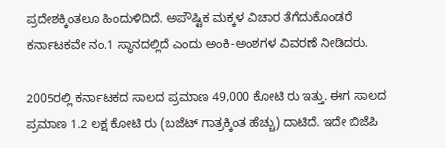ಪ್ರದೇಶಕ್ಕಿಂತಲೂ ಹಿಂದುಳಿದಿದೆ. ಅಪೌಷ್ಟಿಕ ಮಕ್ಕಳ ವಿಚಾರ ತೆಗೆದುಕೊಂಡರೆ ಕರ್ನಾಟಕವೇ ನಂ.1 ಸ್ಥಾನದಲ್ಲಿದೆ ಎಂದು ಅಂಕಿ-ಅಂಶಗಳ ವಿವರಣೆ ನೀಡಿದರು.

2005ರಲ್ಲಿ ಕರ್ನಾಟಕದ ಸಾಲದ ಪ್ರಮಾಣ 49,000 ಕೋಟಿ ರು ಇತ್ತು. ಈಗ ಸಾಲದ ಪ್ರಮಾಣ 1.2 ಲಕ್ಷ ಕೋಟಿ ರು (ಬಜೆಟ್ ಗಾತ್ರಕ್ಕಿಂತ ಹೆಚ್ಚು) ದಾಟಿದೆ. ಇದೇ ಬಿಜೆಪಿ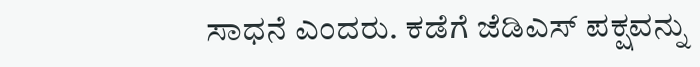ಸಾಧನೆ ಎಂದರು. ಕಡೆಗೆ ಜೆಡಿಎಸ್ ಪಕ್ಷವನ್ನು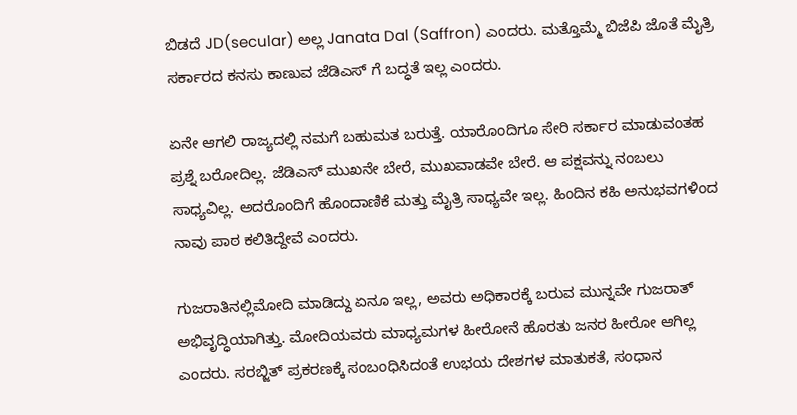ಬಿಡದೆ JD(secular) ಅಲ್ಲ Janata Dal (Saffron) ಎಂದರು. ಮತ್ತೊಮ್ಮೆ ಬಿಜೆಪಿ ಜೊತೆ ಮೈತ್ರಿ ಸರ್ಕಾರದ ಕನಸು ಕಾಣುವ ಜೆಡಿಎಸ್ ಗೆ ಬದ್ಧತೆ ಇಲ್ಲ ಎಂದರು.

ಏನೇ ಆಗಲಿ ರಾಜ್ಯದಲ್ಲಿ ನಮಗೆ ಬಹುಮತ ಬರುತ್ತೆ. ಯಾರೊಂದಿಗೂ ಸೇರಿ ಸರ್ಕಾರ ಮಾಡುವಂತಹ ಪ್ರಶ್ನೆ ಬರೋದಿಲ್ಲ. ಜೆಡಿಎಸ್ ಮುಖನೇ ಬೇರೆ, ಮುಖವಾಡವೇ ಬೇರೆ. ಆ ಪಕ್ಷವನ್ನು ನಂಬಲು ಸಾಧ್ಯವಿಲ್ಲ. ಅದರೊಂದಿಗೆ ಹೊಂದಾಣಿಕೆ ಮತ್ತು ಮೈತ್ರಿ ಸಾಧ್ಯವೇ ಇಲ್ಲ. ಹಿಂದಿನ ಕಹಿ ಅನುಭವಗಳಿಂದ ನಾವು ಪಾಠ ಕಲಿತಿದ್ದೇವೆ ಎಂದರು.

ಗುಜರಾತಿನಲ್ಲಿಮೋದಿ ಮಾಡಿದ್ದು ಏನೂ ಇಲ್ಲ, ಅವರು ಅಧಿಕಾರಕ್ಕೆ ಬರುವ ಮುನ್ನವೇ ಗುಜರಾತ್ ಅಭಿವೃದ್ಧಿಯಾಗಿತ್ತು. ಮೋದಿಯವರು ಮಾಧ್ಯಮಗಳ ಹೀರೋನೆ ಹೊರತು ಜನರ ಹೀರೋ ಆಗಿಲ್ಲ ಎಂದರು. ಸರಬ್ಜಿತ್ ಪ್ರಕರಣಕ್ಕೆ ಸಂಬಂಧಿಸಿದಂತೆ ಉಭಯ ದೇಶಗಳ ಮಾತುಕತೆ, ಸಂಧಾನ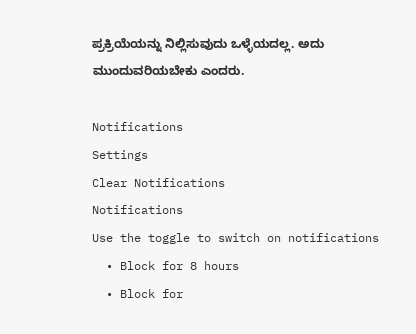ಪ್ರಕ್ರಿಯೆಯನ್ನು ನಿಲ್ಲಿಸುವುದು ಒಳ್ಳೆಯದಲ್ಲ. ಅದು ಮುಂದುವರಿಯಬೇಕು ಎಂದರು.

Notifications
Settings
Clear Notifications
Notifications
Use the toggle to switch on notifications
  • Block for 8 hours
  • Block for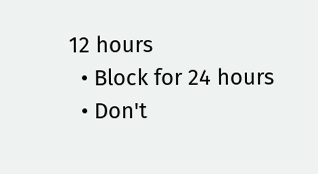12 hours
  • Block for 24 hours
  • Don't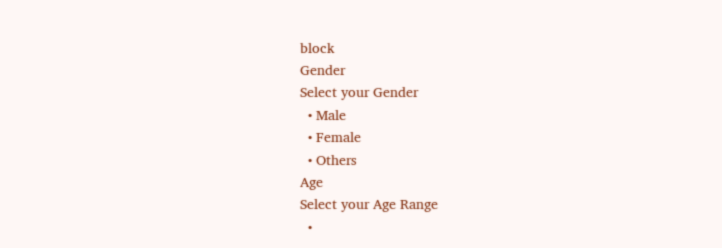block
Gender
Select your Gender
  • Male
  • Female
  • Others
Age
Select your Age Range
  •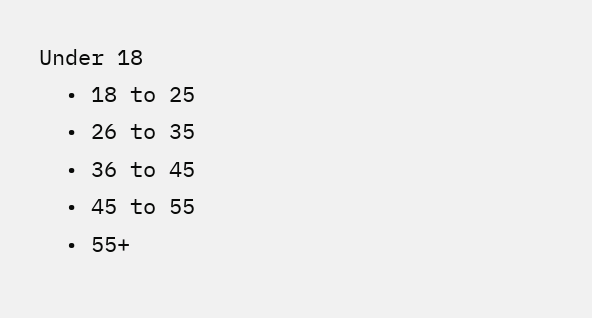Under 18
  • 18 to 25
  • 26 to 35
  • 36 to 45
  • 45 to 55
  • 55+